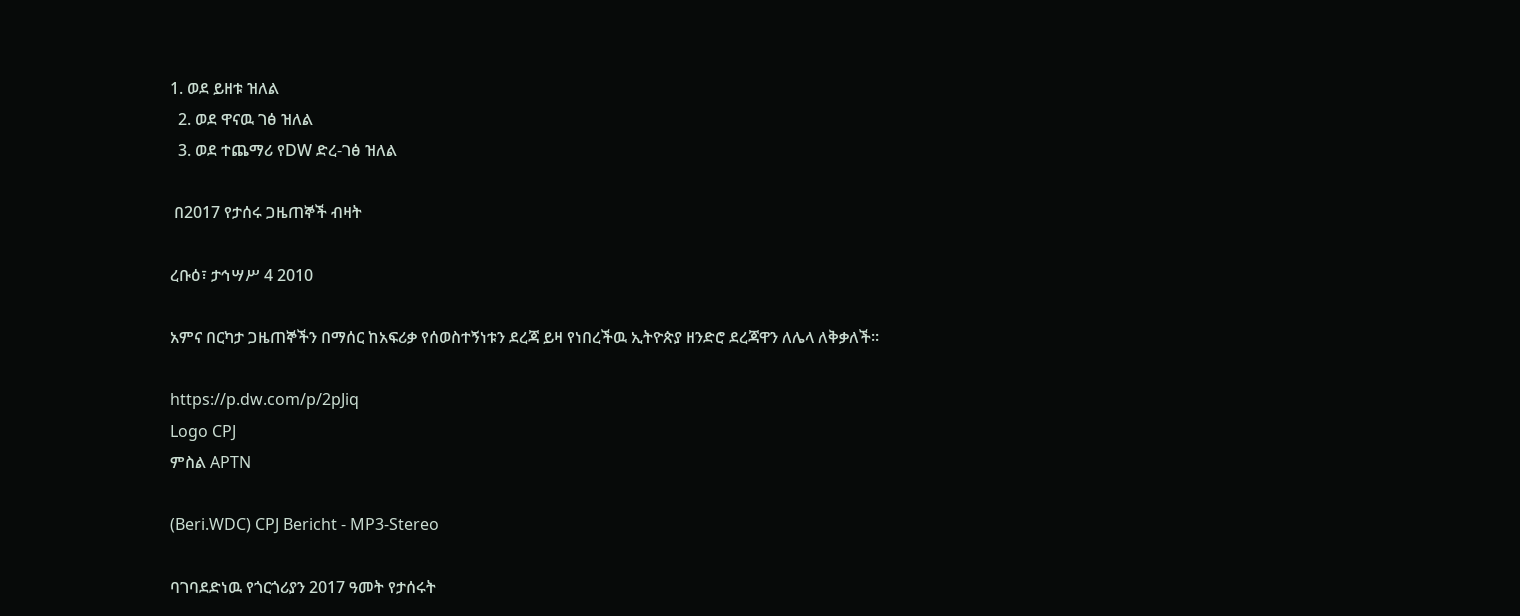1. ወደ ይዘቱ ዝለል
  2. ወደ ዋናዉ ገፅ ዝለል
  3. ወደ ተጨማሪ የDW ድረ-ገፅ ዝለል

 በ2017 የታሰሩ ጋዜጠኞች ብዛት

ረቡዕ፣ ታኅሣሥ 4 2010

አምና በርካታ ጋዜጠኞችን በማሰር ከአፍሪቃ የሰወስተኝነቱን ደረጃ ይዛ የነበረችዉ ኢትዮጵያ ዘንድሮ ደረጃዋን ለሌላ ለቅቃለች።

https://p.dw.com/p/2pJiq
Logo CPJ
ምስል APTN

(Beri.WDC) CPJ Bericht - MP3-Stereo

ባገባደድነዉ የጎርጎሪያን 2017 ዓመት የታሰሩት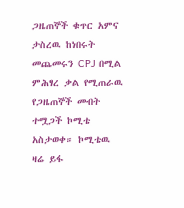ጋዜጠኞች ቁጥር አምና ታስረዉ ከነበሩት መጨመሩን CPJ በሚል ምሕፃረ ቃል የሚጠራዉ የጋዜጠኞች መብት ተሟጋች ኮሚቴ አስታወቀ። ኮሚቴዉ  ዛሬ ይፋ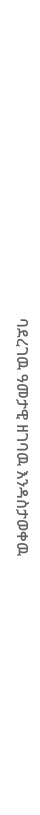ባደረገዉ ዓመታዊ ዘገባዉ እንዳስታወቀዉ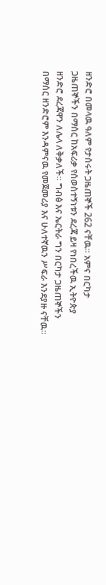ዘንድሮ በመላዉ ዓለም የታሰሩት ጋዜጠኞች 262 ናቸዉ። አምና በርካታ ጋዜጠኞችን በማሰር ከአፍሪቃ የሰወስተኝነቱን ደረጃ ይዛ የነበረችዉ ኢትዮጵያ ዘንድሮ ደረጃዋን ለሌላ ለቅቃለች። ግብፅ እና ኤርትራ ግን በርካታ ጋዜጠኞችን በማሰር ዘንድሮም እንዳምናዉ የመጀመሪያ እና ሁለተኛዉን ሥፍራ እንደያዙ ናቸዉ።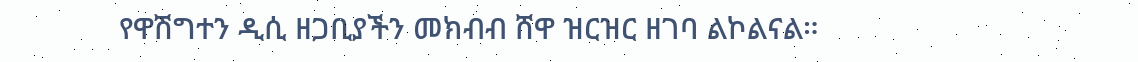የዋሽግተን ዲሲ ዘጋቢያችን መክብብ ሸዋ ዝርዝር ዘገባ ልኮልናል።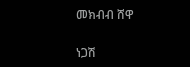መክብብ ሸዋ

ነጋሽ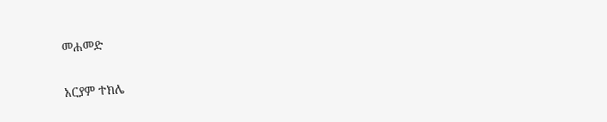መሐመድ

አርያም ተክሌ